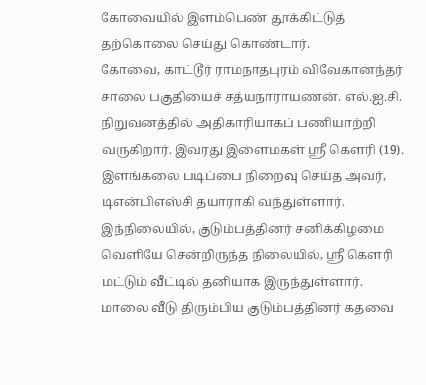கோவையில் இளம்பெண் தூக்கிட்டுத் தற்கொலை செய்து கொண்டார்.
கோவை, காட்டூர் ராமநாதபுரம் விவேகானந்தர் சாலை பகுதியைச் சத்யநாராயணன். எல்.ஐ.சி. நிறுவனத்தில் அதிகாரியாகப் பணியாற்றி வருகிறார். இவரது இளைமகள் ஸ்ரீ கெளரி (19). இளங்கலை படிப்பை நிறைவு செய்த அவர், டிஎன்பிஎஸ்சி தயாராகி வந்துள்ளார்.
இந்நிலையில், குடும்பத்தினர் சனிக்கிழமை வெளியே சென்றிருந்த நிலையில், ஸ்ரீ கெளரி மட்டும் வீட்டில் தனியாக இருந்துள்ளார். மாலை வீடு திரும்பிய குடும்பத்தினர் கதவை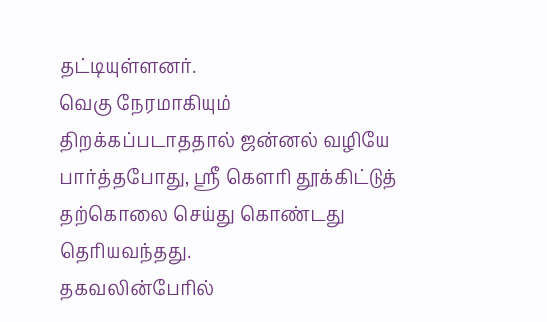தட்டியுள்ளனர்.
வெகு நேரமாகியும் திறக்கப்படாததால் ஜன்னல் வழியே பார்த்தபோது, ஸ்ரீ கெளரி தூக்கிட்டுத் தற்கொலை செய்து கொண்டது தெரியவந்தது.
தகவலின்பேரில்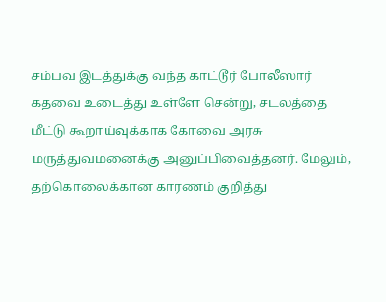சம்பவ இடத்துக்கு வந்த காட்டூர் போலீஸார் கதவை உடைத்து உள்ளே சென்று, சடலத்தை மீட்டு கூறாய்வுக்காக கோவை அரசு மருத்துவமனைக்கு அனுப்பிவைத்தனர். மேலும், தற்கொலைக்கான காரணம் குறித்து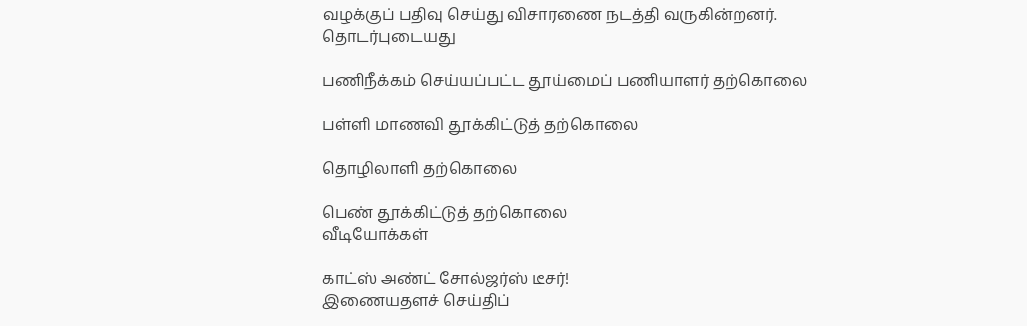வழக்குப் பதிவு செய்து விசாரணை நடத்தி வருகின்றனர்.
தொடர்புடையது

பணிநீக்கம் செய்யப்பட்ட தூய்மைப் பணியாளர் தற்கொலை

பள்ளி மாணவி தூக்கிட்டுத் தற்கொலை

தொழிலாளி தற்கொலை

பெண் தூக்கிட்டுத் தற்கொலை
வீடியோக்கள்

காட்ஸ் அண்ட் சோல்ஜர்ஸ் டீசர்!
இணையதளச் செய்திப்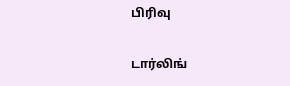பிரிவு

டார்லிங்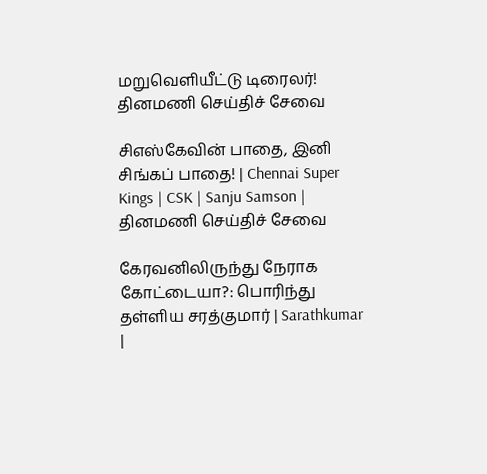மறுவெளியீட்டு டிரைலர்!
தினமணி செய்திச் சேவை

சிஎஸ்கேவின் பாதை, இனி சிங்கப் பாதை! | Chennai Super Kings | CSK | Sanju Samson |
தினமணி செய்திச் சேவை

கேரவனிலிருந்து நேராக கோட்டையா?: பொரிந்து தள்ளிய சரத்குமார் | Sarathkumar |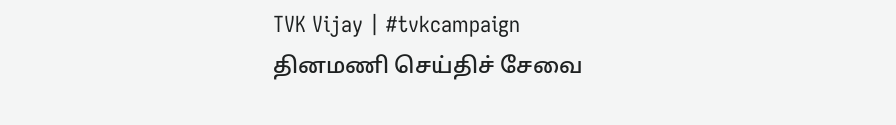TVK Vijay | #tvkcampaign
தினமணி செய்திச் சேவை